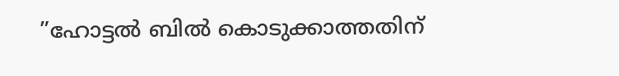”ഹോട്ടൽ ബിൽ കൊടുക്കാത്തതിന്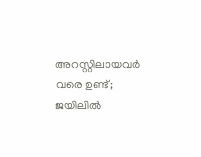അറസ്റ്റിലായവർ വരെ ഉണ്ട്; ജയിലിൽ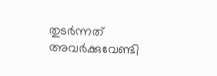തുടർന്നത് അവർക്കുവേണ്ടി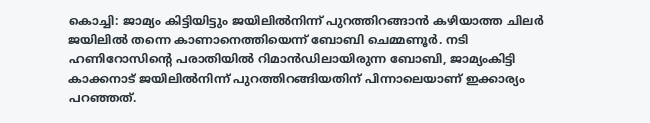കൊച്ചി: ജാമ്യം കിട്ടിയിട്ടും ജയിലില്‍നിന്ന് പുറത്തിറങ്ങാന്‍ കഴിയാത്ത ചിലര്‍ ജയിലില്‍ തന്നെ കാണാനെത്തിയെന്ന് ബോബി ചെമ്മണൂര്‍. നടി ഹണിറോസിന്റെ പരാതിയില്‍ റിമാന്‍ഡിലായിരുന്ന ബോബി, ജാമ്യംകിട്ടി കാക്കനാട് ജയിലില്‍നിന്ന് പുറത്തിറങ്ങിയതിന് പിന്നാലെയാണ് ഇക്കാര്യം പറഞ്ഞത്.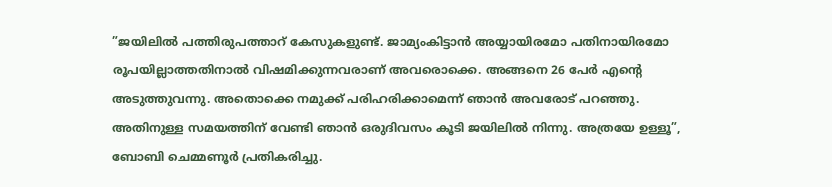”ജയിലില്‍ പത്തിരുപത്താറ് കേസുകളുണ്ട്. ജാമ്യംകിട്ടാൻ അയ്യായിരമോ പതിനായിരമോ രൂപയില്ലാത്തതിനാല്‍ വിഷമിക്കുന്നവരാണ് അവരൊക്കെ. അങ്ങനെ 26 പേര്‍ എന്റെ അടുത്തുവന്നു. അതൊക്കെ നമുക്ക് പരിഹരിക്കാമെന്ന് ഞാന്‍ അവരോട് പറഞ്ഞു. അതിനുള്ള സമയത്തിന് വേണ്ടി ഞാന്‍ ഒരുദിവസം കൂടി ജയിലില്‍ നിന്നു. അത്രയേ ഉള്ളൂ”, ബോബി ചെമ്മണൂര്‍ പ്രതികരിച്ചു.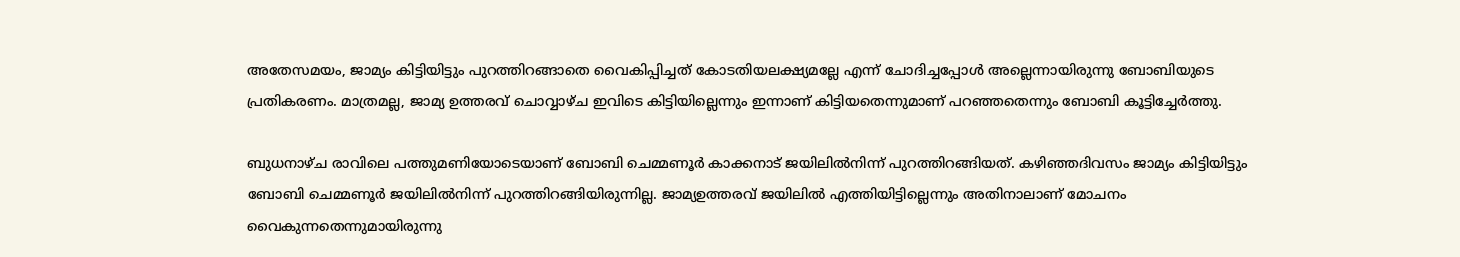അതേസമയം, ജാമ്യം കിട്ടിയിട്ടും പുറത്തിറങ്ങാതെ വൈകിപ്പിച്ചത് കോടതിയലക്ഷ്യമല്ലേ എന്ന് ചോദിച്ചപ്പോള്‍ അല്ലെന്നായിരുന്നു ബോബിയുടെ പ്രതികരണം. മാത്രമല്ല, ജാമ്യ ഉത്തരവ് ചൊവ്വാഴ്ച ഇവിടെ കിട്ടിയില്ലെന്നും ഇന്നാണ് കിട്ടിയതെന്നുമാണ് പറഞ്ഞതെന്നും ബോബി കൂട്ടിച്ചേര്‍ത്തു.

ബുധനാഴ്ച രാവിലെ പത്തുമണിയോടെയാണ് ബോബി ചെമ്മണൂര്‍ കാക്കനാട് ജയിലില്‍നിന്ന് പുറത്തിറങ്ങിയത്. കഴിഞ്ഞദിവസം ജാമ്യം കിട്ടിയിട്ടും ബോബി ചെമ്മണൂര്‍ ജയിലില്‍നിന്ന് പുറത്തിറങ്ങിയിരുന്നില്ല. ജാമ്യഉത്തരവ് ജയിലില്‍ എത്തിയിട്ടില്ലെന്നും അതിനാലാണ് മോചനം വൈകുന്നതെന്നുമായിരുന്നു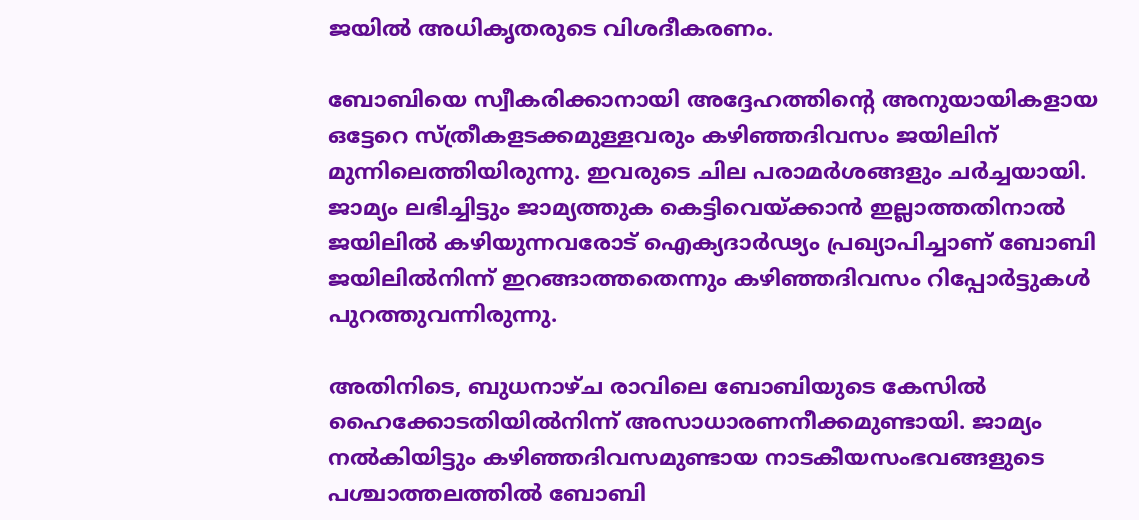ജയില്‍ അധികൃതരുടെ വിശദീകരണം.

ബോബിയെ സ്വീകരിക്കാനായി അദ്ദേഹത്തിന്റെ അനുയായികളായ ഒട്ടേറെ സ്ത്രീകളടക്കമുള്ളവരും കഴിഞ്ഞദിവസം ജയിലിന് മുന്നിലെത്തിയിരുന്നു. ഇവരുടെ ചില പരാമര്‍ശങ്ങളും ചര്‍ച്ചയായി. ജാമ്യം ലഭിച്ചിട്ടും ജാമ്യത്തുക കെട്ടിവെയ്ക്കാന്‍ ഇല്ലാത്തതിനാല്‍ ജയിലില്‍ കഴിയുന്നവരോട് ഐക്യദാര്‍ഢ്യം പ്രഖ്യാപിച്ചാണ് ബോബി ജയിലില്‍നിന്ന് ഇറങ്ങാത്തതെന്നും കഴിഞ്ഞദിവസം റിപ്പോര്‍ട്ടുകള്‍ പുറത്തുവന്നിരുന്നു.

അതിനിടെ, ബുധനാഴ്ച രാവിലെ ബോബിയുടെ കേസില്‍ ഹൈക്കോടതിയില്‍നിന്ന് അസാധാരണനീക്കമുണ്ടായി. ജാമ്യം നല്‍കിയിട്ടും കഴിഞ്ഞദിവസമുണ്ടായ നാടകീയസംഭവങ്ങളുടെ പശ്ചാത്തലത്തില്‍ ബോബി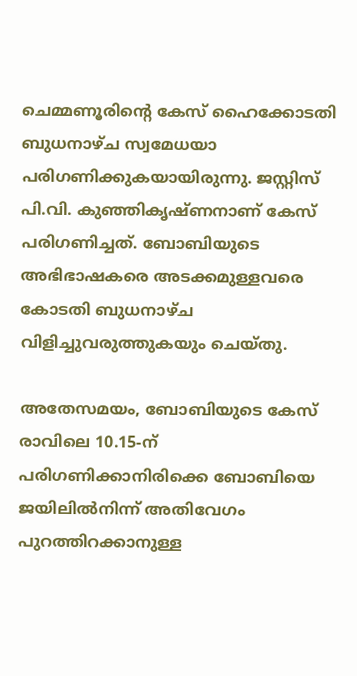ചെമ്മണൂരിന്റെ കേസ് ഹൈക്കോടതി ബുധനാഴ്ച സ്വമേധയാ പരിഗണിക്കുകയായിരുന്നു. ജസ്റ്റിസ് പി.വി. കുഞ്ഞികൃഷ്ണനാണ് കേസ് പരിഗണിച്ചത്. ബോബിയുടെ അഭിഭാഷകരെ അടക്കമുള്ളവരെ കോടതി ബുധനാഴ്ച വിളിച്ചുവരുത്തുകയും ചെയ്തു.

അതേസമയം, ബോബിയുടെ കേസ് രാവിലെ 10.15-ന് പരിഗണിക്കാനിരിക്കെ ബോബിയെ ജയിലില്‍നിന്ന് അതിവേഗം പുറത്തിറക്കാനുള്ള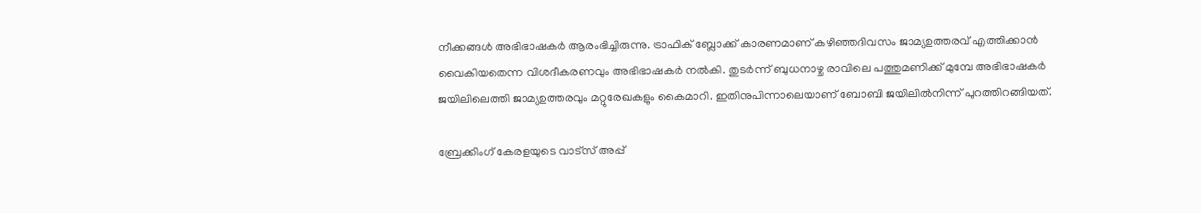നീക്കങ്ങള്‍ അഭിഭാഷകര്‍ ആരംഭിച്ചിരുന്നു. ട്രാഫിക് ബ്ലോക്ക് കാരണമാണ് കഴിഞ്ഞദിവസം ജാമ്യഉത്തരവ് എത്തിക്കാന്‍ വൈകിയതെന്ന വിശദീകരണവും അഭിഭാഷകര്‍ നല്‍കി. തുടര്‍ന്ന് ബുധനാഴ്ച രാവിലെ പത്തുമണിക്ക് മുമ്പേ അഭിഭാഷകര്‍ ജയിലിലെത്തി ജാമ്യഉത്തരവും മറ്റുരേഖകളും കൈമാറി. ഇതിനുപിന്നാലെയാണ് ബോബി ജയിലില്‍നിന്ന് പുറത്തിറങ്ങിയത്.

ബ്രേക്കിംഗ് കേരളയുടെ വാട്സ് അപ്പ്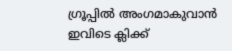ഗ്രൂപ്പിൽ അംഗമാകുവാൻ ഇവിടെ ക്ലിക്ക്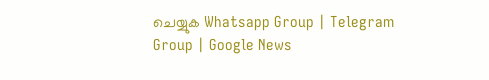ചെയ്യുക Whatsapp Group | Telegram Group | Google News